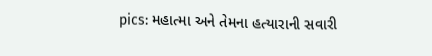pics: મહાત્મા અને તેમના હત્યારાની સવારી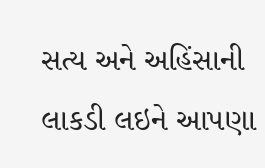સત્ય અને અહિંસાની લાકડી લઇને આપણા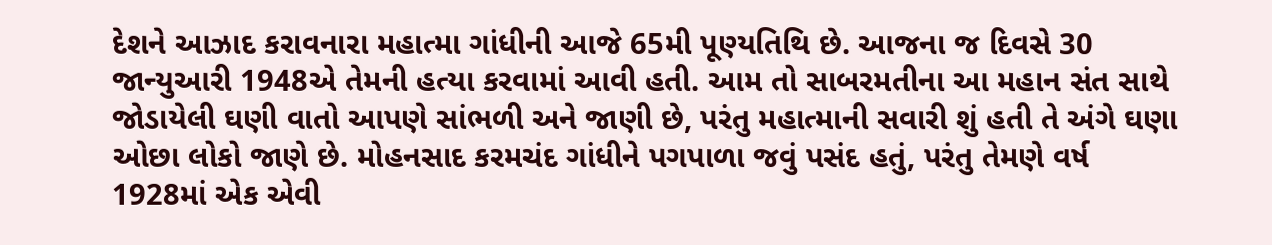દેશને આઝાદ કરાવનારા મહાત્મા ગાંધીની આજે 65મી પૂણ્યતિથિ છે. આજના જ દિવસે 30 જાન્યુઆરી 1948એ તેમની હત્યા કરવામાં આવી હતી. આમ તો સાબરમતીના આ મહાન સંત સાથે જોડાયેલી ઘણી વાતો આપણે સાંભળી અને જાણી છે, પરંતુ મહાત્માની સવારી શું હતી તે અંગે ઘણા ઓછા લોકો જાણે છે. મોહનસાદ કરમચંદ ગાંધીને પગપાળા જવું પસંદ હતું, પરંતુ તેમણે વર્ષ 1928માં એક એવી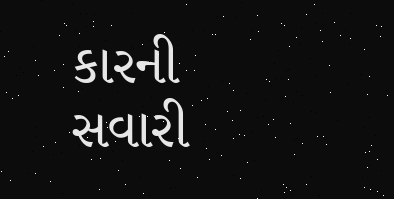કારની સવારી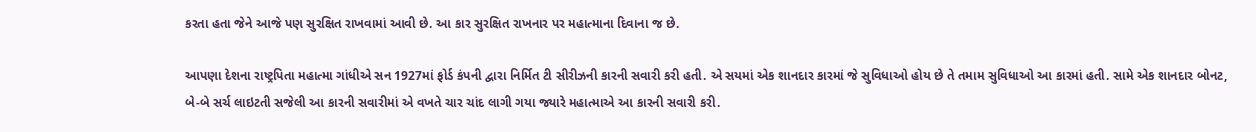કરતા હતા જેને આજે પણ સુરક્ષિત રાખવામાં આવી છે. આ કાર સુરક્ષિત રાખનાર પર મહાત્માના દિવાના જ છે.

આપણા દેશના રાષ્ટ્રપિતા મહાત્મા ગાંધીએ સન 1927માં ફોર્ડ કંપની દ્વારા નિર્મિત ટી સીરીઝની કારની સવારી કરી હતી. એ સયમાં એક શાનદાર કારમાં જે સુવિધાઓ હોય છે તે તમામ સુવિધાઓ આ કારમાં હતી. સામે એક શાનદાર બોનટ, બે-બે સર્ચ લાઇટતી સજેલી આ કારની સવારીમાં એ વખતે ચાર ચાંદ લાગી ગયા જ્યારે મહાત્માએ આ કારની સવારી કરી.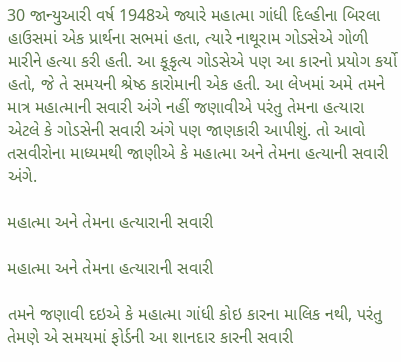30 જાન્યુઆરી વર્ષ 1948એ જ્યારે મહાત્મા ગાંધી દિલ્હીના બિરલા હાઉસમાં એક પ્રાર્થના સભમાં હતા, ત્યારે નાથૂરામ ગોડસેએ ગોળી મારીને હત્યા કરી હતી. આ કૂકૃત્ય ગોડસેએ પણ આ કારનો પ્રયોગ કર્યો હતો, જે તે સમયની શ્રેષ્ઠ કારોમાની એક હતી. આ લેખમાં અમે તમને માત્ર મહાત્માની સવારી અંગે નહીં જણાવીએ પરંતુ તેમના હત્યારા એટલે કે ગોડસેની સવારી અંગે પણ જાણકારી આપીશું. તો આવો તસવીરોના માધ્યમથી જાણીએ કે મહાત્મા અને તેમના હત્યાની સવારી અંગે.

મહાત્મા અને તેમના હત્યારાની સવારી

મહાત્મા અને તેમના હત્યારાની સવારી

તમને જણાવી દઇએ કે મહાત્મા ગાંધી કોઇ કારના માલિક નથી, પરંતુ તેમણે એ સમયમાં ફોર્ડની આ શાનદાર કારની સવારી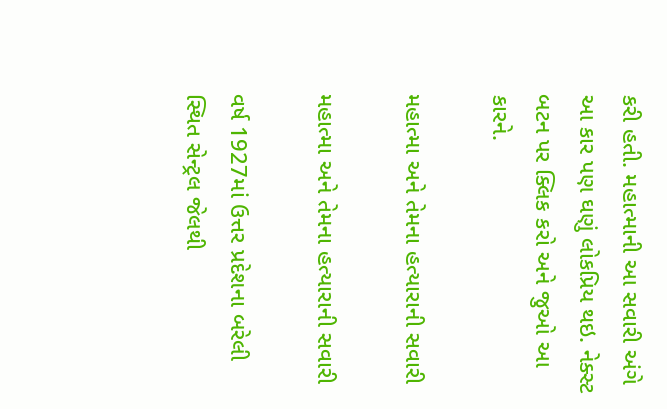કરી હતી. મહાત્માની આ સવારી અંગે આ કાર પણ ઘણું લોકપ્રિય થઇ. નેક્સ્ટ બટન પર ક્લિક કરો અને જુઓ આ કારને.

મહાત્મા અને તેમના હત્યારાની સવારી

મહાત્મા અને તેમના હત્યારાની સવારી

વર્ષ 1927માં ઉત્તર પ્રદેશના બરેલી સ્થિત સેન્ટ્રલ જેલથી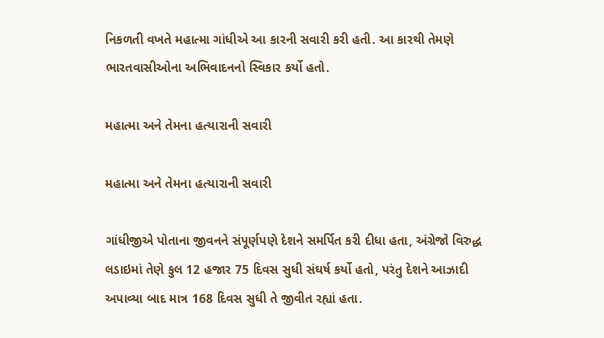નિકળતી વખતે મહાત્મા ગાંધીએ આ કારની સવારી કરી હતી. આ કારથી તેમણે ભારતવાસીઓના અભિવાદનનો સ્વિકાર કર્યો હતો.

મહાત્મા અને તેમના હત્યારાની સવારી

મહાત્મા અને તેમના હત્યારાની સવારી

ગાંધીજીએ પોતાના જીવનને સંપૂર્ણપણે દેશને સમર્પિત કરી દીધા હતા, અંગ્રેજો વિરુદ્ધ લડાઇમાં તેણે કુલ 12 હજાર 75 દિવસ સુધી સંઘર્ષ કર્યો હતો, પરંતુ દેશને આઝાદી અપાવ્યા બાદ માત્ર 168 દિવસ સુધી તે જીવીત રહ્યાં હતા.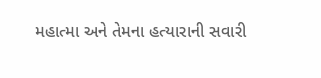મહાત્મા અને તેમના હત્યારાની સવારી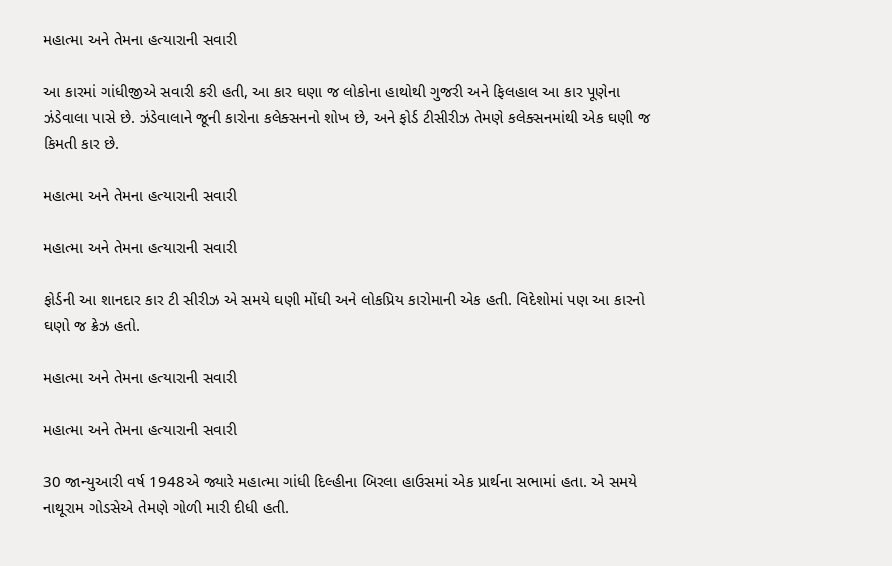મહાત્મા અને તેમના હત્યારાની સવારી

આ કારમાં ગાંધીજીએ સવારી કરી હતી, આ કાર ઘણા જ લોકોના હાથોથી ગુજરી અને ફિલહાલ આ કાર પૂણેના ઝંડેવાલા પાસે છે. ઝંડેવાલાને જૂની કારોના કલેક્સનનો શોખ છે, અને ફોર્ડ ટીસીરીઝ તેમણે કલેક્સનમાંથી એક ઘણી જ કિમતી કાર છે.

મહાત્મા અને તેમના હત્યારાની સવારી

મહાત્મા અને તેમના હત્યારાની સવારી

ફોર્ડની આ શાનદાર કાર ટી સીરીઝ એ સમયે ઘણી મોંઘી અને લોકપ્રિય કારોમાની એક હતી. વિદેશોમાં પણ આ કારનો ઘણો જ ક્રેઝ હતો.

મહાત્મા અને તેમના હત્યારાની સવારી

મહાત્મા અને તેમના હત્યારાની સવારી

30 જાન્યુઆરી વર્ષ 1948એ જ્યારે મહાત્મા ગાંધી દિલ્હીના બિરલા હાઉસમાં એક પ્રાર્થના સભામાં હતા. એ સમયે નાથૂરામ ગોડસેએ તેમણે ગોળી મારી દીધી હતી.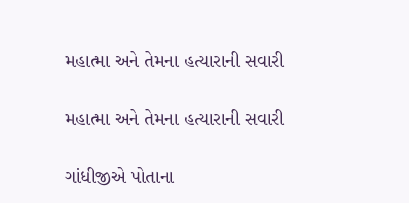મહાત્મા અને તેમના હત્યારાની સવારી

મહાત્મા અને તેમના હત્યારાની સવારી

ગાંધીજીએ પોતાના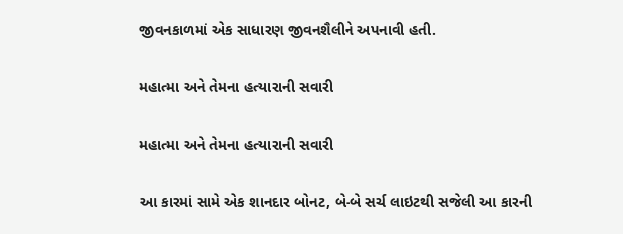જીવનકાળમાં એક સાધારણ જીવનશૈલીને અપનાવી હતી.

મહાત્મા અને તેમના હત્યારાની સવારી

મહાત્મા અને તેમના હત્યારાની સવારી

આ કારમાં સામે એક શાનદાર બોનટ, બે-બે સર્ચ લાઇટથી સજેલી આ કારની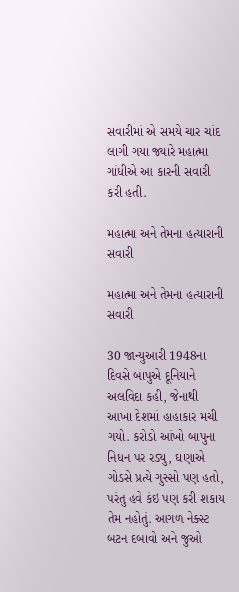સવારીમાં એ સમયે ચાર ચાંદ લાગી ગયા જ્યારે મહાત્મા ગાંધીએ આ કારની સવારી કરી હતી.

મહાત્મા અને તેમના હત્યારાની સવારી

મહાત્મા અને તેમના હત્યારાની સવારી

30 જાન્યુઆરી 1948ના દિવસે બાપુએ દૂનિયાને અલવિદા કહી, જેનાથી આખા દેશમાં હાહાકાર મચી ગયો. કરોડો આંખો બાપુના નિધન પર રડ્યુ, ઘણાએ ગોડસે પ્રત્યે ગુસ્સો પણ હતો, પરંતુ હવે કંઇ પણ કરી શકાય તેમ નહોતું. આગળ નેક્સ્ટ બટન દબાવો અને જુઓ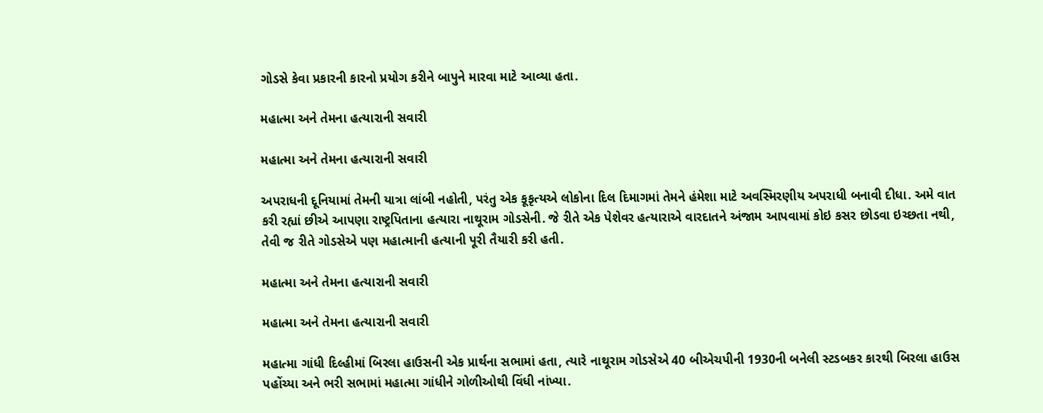ગોડસે કેવા પ્રકારની કારનો પ્રયોગ કરીને બાપુને મારવા માટે આવ્યા હતા.

મહાત્મા અને તેમના હત્યારાની સવારી

મહાત્મા અને તેમના હત્યારાની સવારી

અપરાધની દૂનિયામાં તેમની યાત્રા લાંબી નહોતી, પરંતુ એક કૂકૃત્યએ લોકોના દિલ દિમાગમાં તેમને હંમેશા માટે અવસ્મિરણીય અપરાધી બનાવી દીધા. અમે વાત કરી રહ્યાં છીએ આપણા રાષ્ટ્રપિતાના હત્યારા નાથૂરામ ગોડસેની. જે રીતે એક પેશેવર હત્યારાએ વારદાતને અંજામ આપવામાં કોઇ કસર છોડવા ઇચ્છતા નથી, તેવી જ રીતે ગોડસેએ પણ મહાત્માની હત્યાની પૂરી તૈયારી કરી હતી.

મહાત્મા અને તેમના હત્યારાની સવારી

મહાત્મા અને તેમના હત્યારાની સવારી

મહાત્મા ગાંધી દિલ્હીમાં બિરલા હાઉસની એક પ્રાર્થના સભામાં હતા, ત્યારે નાથૂરામ ગોડસેએ 40 બીએચપીની 1930ની બનેલી સ્ટડબકર કારથી બિરલા હાઉસ પહોંચ્યા અને ભરી સભામાં મહાત્મા ગાંધીને ગોળીઓથી વિંધી નાંખ્યા.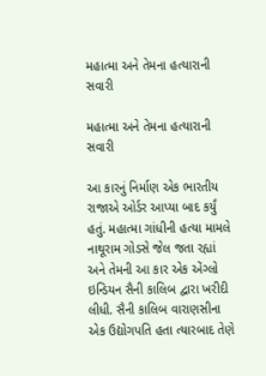મહાત્મા અને તેમના હત્યારાની સવારી

મહાત્મા અને તેમના હત્યારાની સવારી

આ કારનું નિર્માણ એક ભારતીય રાજાએ ઓર્ડર આપ્યા બાદ કર્યું હતું. મહાત્મા ગાંધીની હત્યા મામલે નાથૂરામ ગોડસે જેલ જતા રહ્યાં અને તેમની આ કાર એક એંગ્લો ઇન્ડિયન સૈની કાલિબ દ્વારા ખરીદી લીધી. સૈની કાલિબ વારાણસીના એક ઉદ્યોગપતિ હતા ત્યારબાદ તેણે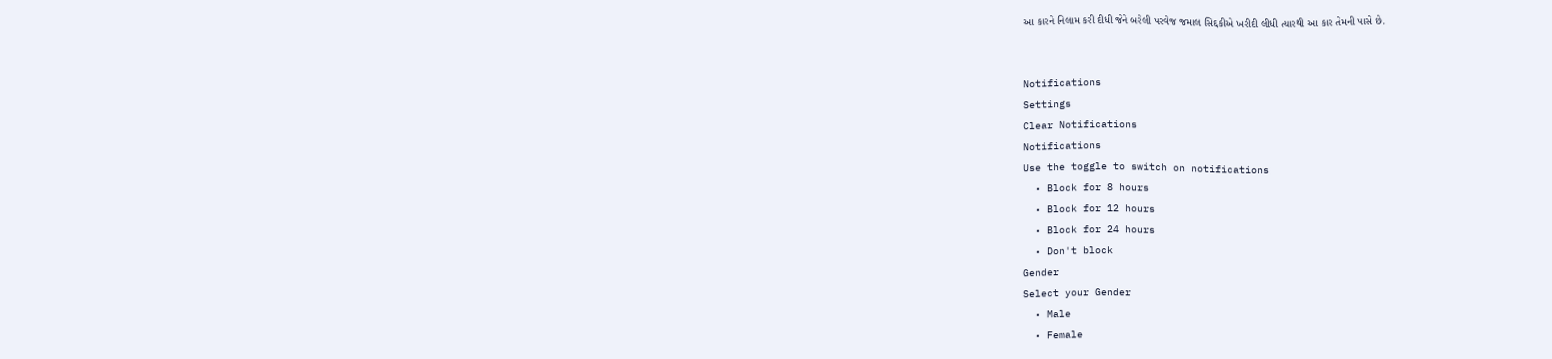આ કારને નિલામ કરી દીધી જેને બરેલી પરવેજ જમાલ સિદ્દકીએ ખરીદી લીધી ત્યારથી આ કાર તેમની પાસે છે.


Notifications
Settings
Clear Notifications
Notifications
Use the toggle to switch on notifications
  • Block for 8 hours
  • Block for 12 hours
  • Block for 24 hours
  • Don't block
Gender
Select your Gender
  • Male
  • Female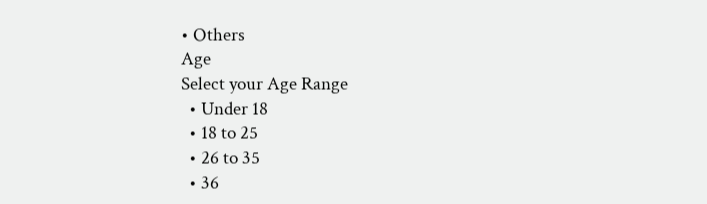• Others
Age
Select your Age Range
  • Under 18
  • 18 to 25
  • 26 to 35
  • 36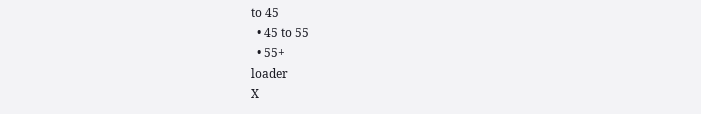to 45
  • 45 to 55
  • 55+
loader
X